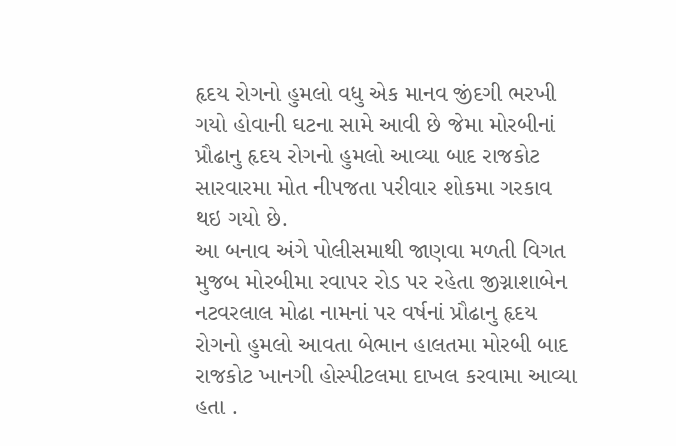હૃદય રોગનો હુમલો વધુ એક માનવ જીંદગી ભરખી ગયો હોવાની ઘટના સામે આવી છે જેમા મોરબીનાં પ્રૌઢાનુ હૃદય રોગનો હુમલો આવ્યા બાદ રાજકોટ સારવારમા મોત નીપજતા પરીવાર શોકમા ગરકાવ થઇ ગયો છે.
આ બનાવ અંગે પોલીસમાથી જાણવા મળતી વિગત મુજબ મોરબીમા રવાપર રોડ પર રહેતા જીગ્નાશાબેન નટવરલાલ મોઢા નામનાં પર વર્ષનાં પ્રૌઢાનુ હૃદય રોગનો હુમલો આવતા બેભાન હાલતમા મોરબી બાદ રાજકોટ ખાનગી હોસ્પીટલમા દાખલ કરવામા આવ્યા હતા .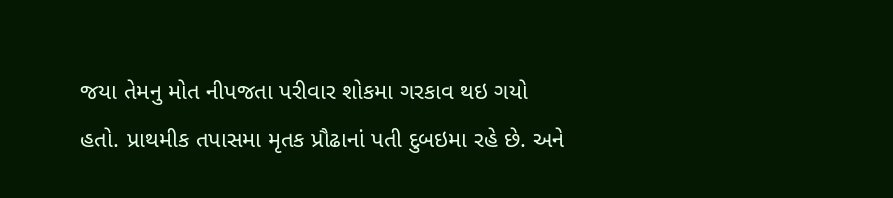જયા તેમનુ મોત નીપજતા પરીવાર શોકમા ગરકાવ થઇ ગયો હતો. પ્રાથમીક તપાસમા મૃતક પ્રૌઢાનાં પતી દુબઇમા રહે છે. અને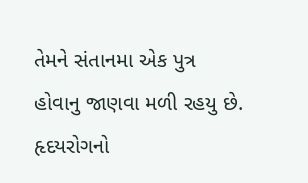તેમને સંતાનમા એક પુત્ર હોવાનુ જાણવા મળી રહયુ છે.
હૃદયરોગનો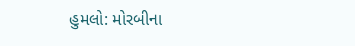હુમલો: મોરબીના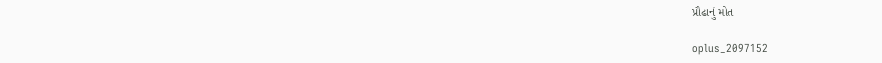પ્રૌઢાનું મોત

oplus_2097152